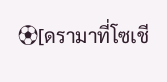⚽[ดรามาที่โซเชี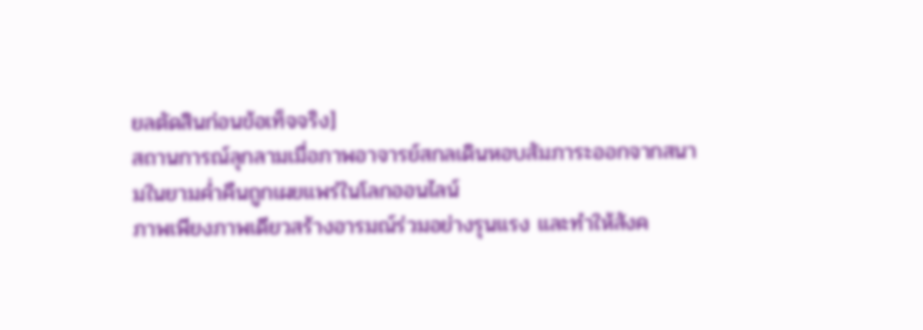ยลตัดสินก่อนข้อเท็จจริง]
สถานการณ์ลุกลามเมื่อภาพอาจารย์สกลเดินหอบสัมภาระออกจากสนามในยามค่ำคืนถูกเผยแพร่ในโลกออนไลน์
ภาพเพียงภาพเดียวสร้างอารมณ์ร่วมอย่างรุนแรง และทำให้สังค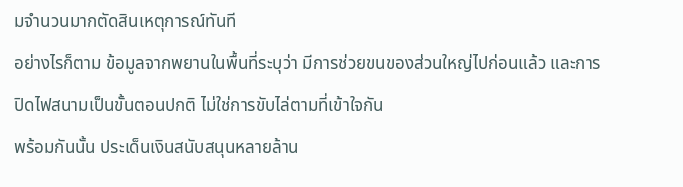มจำนวนมากตัดสินเหตุการณ์ทันที
อย่างไรก็ตาม ข้อมูลจากพยานในพื้นที่ระบุว่า มีการช่วยขนของส่วนใหญ่ไปก่อนแล้ว และการปิดไฟสนามเป็นขั้นตอนปกติ ไม่ใช่การขับไล่ตามที่เข้าใจกัน
พร้อมกันนั้น ประเด็นเงินสนับสนุนหลายล้าน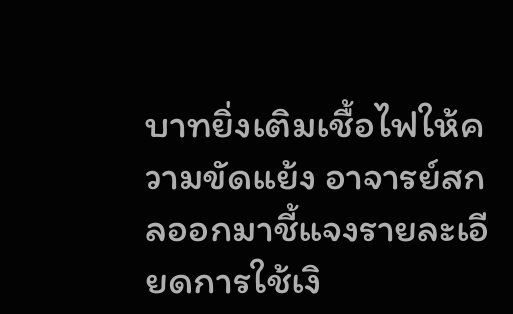บาทยิ่งเติมเชื้อไฟให้ความขัดแย้ง อาจารย์สกลออกมาชี้แจงรายละเอียดการใช้เงิ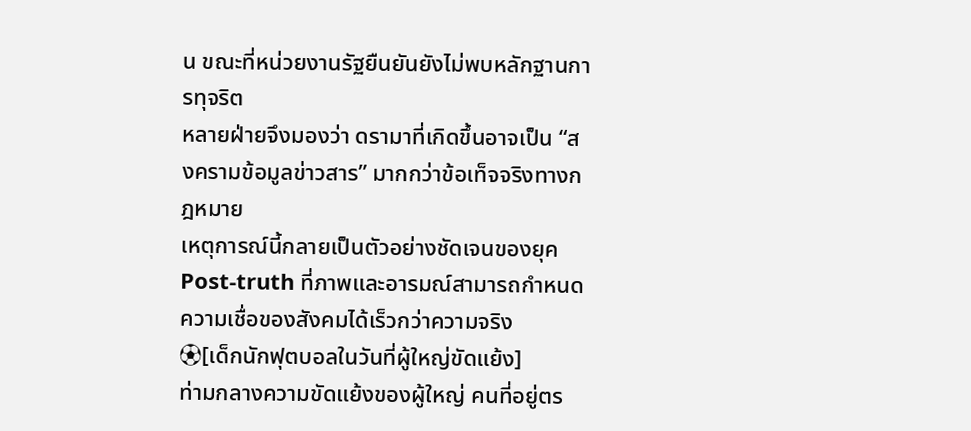น ขณะที่หน่วยงานรัฐยืนยันยังไม่พบหลักฐานการทุจริต
หลายฝ่ายจึงมองว่า ดรามาที่เกิดขึ้นอาจเป็น “สงครามข้อมูลข่าวสาร” มากกว่าข้อเท็จจริงทางกฎหมาย
เหตุการณ์นี้กลายเป็นตัวอย่างชัดเจนของยุค Post-truth ที่ภาพและอารมณ์สามารถกำหนดความเชื่อของสังคมได้เร็วกว่าความจริง
⚽[เด็กนักฟุตบอลในวันที่ผู้ใหญ่ขัดแย้ง]
ท่ามกลางความขัดแย้งของผู้ใหญ่ คนที่อยู่ตร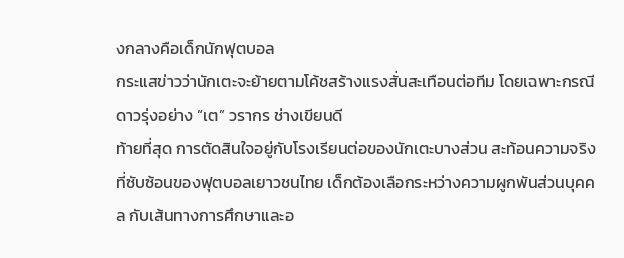งกลางคือเด็กนักฟุตบอล
กระแสข่าวว่านักเตะจะย้ายตามโค้ชสร้างแรงสั่นสะเทือนต่อทีม โดยเฉพาะกรณีดาวรุ่งอย่าง “เต” วรากร ช่างเขียนดี
ท้ายที่สุด การตัดสินใจอยู่กับโรงเรียนต่อของนักเตะบางส่วน สะท้อนความจริงที่ซับซ้อนของฟุตบอลเยาวชนไทย เด็กต้องเลือกระหว่างความผูกพันส่วนบุคคล กับเส้นทางการศึกษาและอ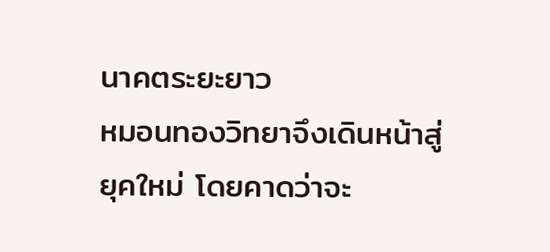นาคตระยะยาว
หมอนทองวิทยาจึงเดินหน้าสู่ยุคใหม่ โดยคาดว่าจะ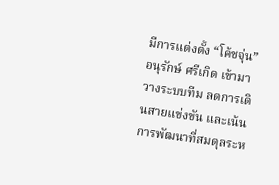มีการแต่งตั้ง “โค้ชจุ่น” อนุรักษ์ ศรีเกิด เข้ามาวางระบบทีม ลดการเดินสายแข่งขัน และเน้นการพัฒนาที่สมดุลระห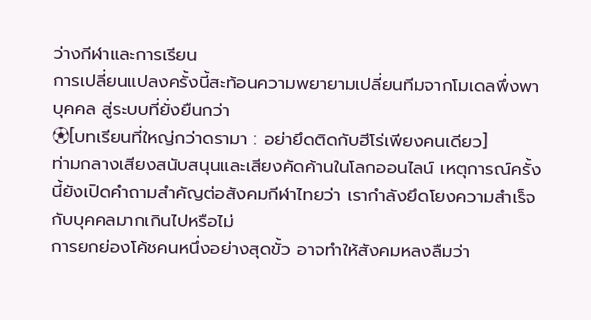ว่างกีฬาและการเรียน
การเปลี่ยนแปลงครั้งนี้สะท้อนความพยายามเปลี่ยนทีมจากโมเดลพึ่งพาบุคคล สู่ระบบที่ยั่งยืนกว่า
⚽[บทเรียนที่ใหญ่กว่าดรามา : อย่ายึดติดกับฮีโร่เพียงคนเดียว]
ท่ามกลางเสียงสนับสนุนและเสียงคัดค้านในโลกออนไลน์ เหตุการณ์ครั้งนี้ยังเปิดคำถามสำคัญต่อสังคมกีฬาไทยว่า เรากำลังยึดโยงความสำเร็จกับบุคคลมากเกินไปหรือไม่
การยกย่องโค้ชคนหนึ่งอย่างสุดขั้ว อาจทำให้สังคมหลงลืมว่า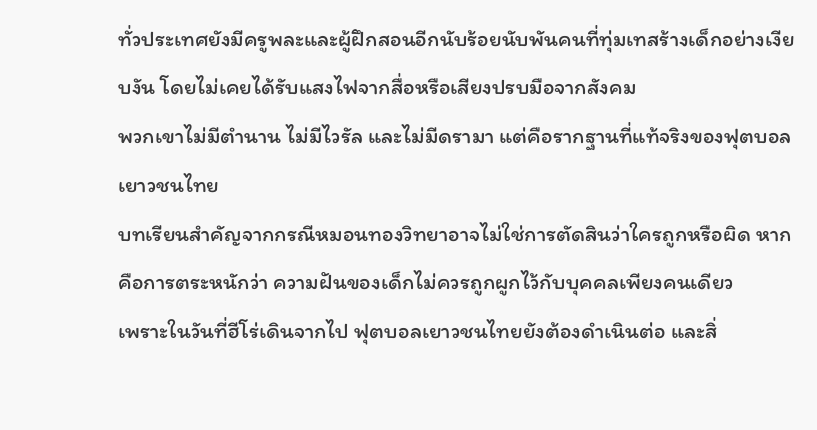ทั่วประเทศยังมีครูพละและผู้ฝึกสอนอีกนับร้อยนับพันคนที่ทุ่มเทสร้างเด็กอย่างเงียบงัน โดยไม่เคยได้รับแสงไฟจากสื่อหรือเสียงปรบมือจากสังคม
พวกเขาไม่มีตำนาน ไม่มีไวรัล และไม่มีดรามา แต่คือรากฐานที่แท้จริงของฟุตบอลเยาวชนไทย
บทเรียนสำคัญจากกรณีหมอนทองวิทยาอาจไม่ใช่การตัดสินว่าใครถูกหรือผิด หากคือการตระหนักว่า ความฝันของเด็กไม่ควรถูกผูกไว้กับบุคคลเพียงคนเดียว
เพราะในวันที่ฮีโร่เดินจากไป ฟุตบอลเยาวชนไทยยังต้องดำเนินต่อ และสิ่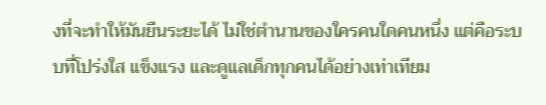งที่จะทำให้มันยืนระยะได้ ไม่ใช่ตำนานของใครคนใดคนหนึ่ง แต่คือระบบที่โปร่งใส แข็งแรง และดูแลเด็กทุกคนได้อย่างเท่าเทียม